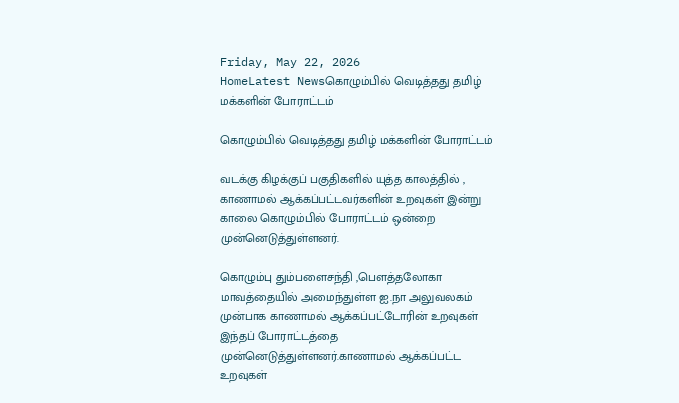Friday, May 22, 2026
HomeLatest Newsகொழும்பில் வெடித்தது தமிழ் மக்களின் போராட்டம்

கொழும்பில் வெடித்தது தமிழ் மக்களின் போராட்டம்

வடக்கு கிழக்குப் பகுதிகளில் யுத்த காலத்தில் , காணாமல் ஆக்கப்பட்டவர்களின் உறவுகள் இன்று காலை கொழும்பில் போராட்டம் ஒன்றை முன்னெடுத்துள்ளனர்.

கொழும்பு தும்பளைசந்தி ,பௌத்தலோகா மாவத்தையில் அமைந்துள்ள ஐ.நா அலுவலகம் முன்பாக காணாமல் ஆக்கப்பட்டோரின் உறவுகள் இந்தப் போராட்டத்தை முன்னெடுத்துள்ளனர்.காணாமல் ஆக்கப்பட்ட உறவுகள்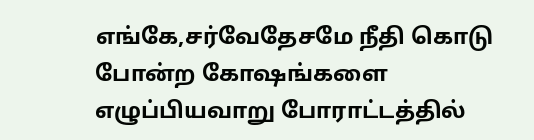எங்கே,சர்வேதேசமே நீதி கொடு போன்ற கோஷங்களை எழுப்பியவாறு போராட்டத்தில்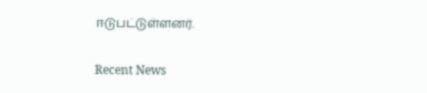ஈடுபட்டுள்ளனர்.

Recent News